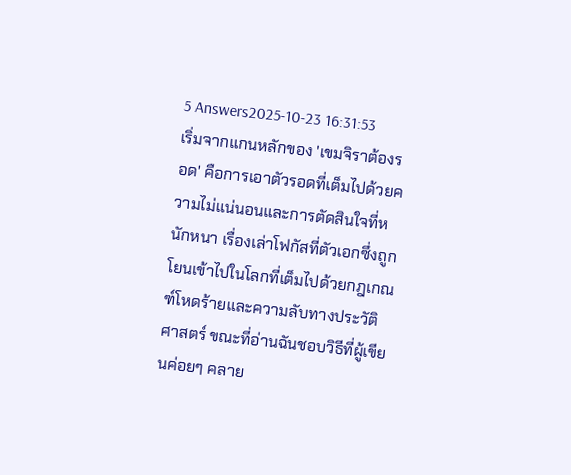5 Answers2025-10-23 16:31:53
เริ่มจากแกนหลักของ 'เขมจิราต้องรอด' คือการเอาตัวรอดที่เต็มไปด้วยความไม่แน่นอนและการตัดสินใจที่หนักหนา เรื่องเล่าโฟกัสที่ตัวเอกซึ่งถูกโยนเข้าไปในโลกที่เต็มไปด้วยกฎเกณฑ์โหดร้ายและความลับทางประวัติศาสตร์ ขณะที่อ่านฉันชอบวิธีที่ผู้เขียนค่อยๆ คลาย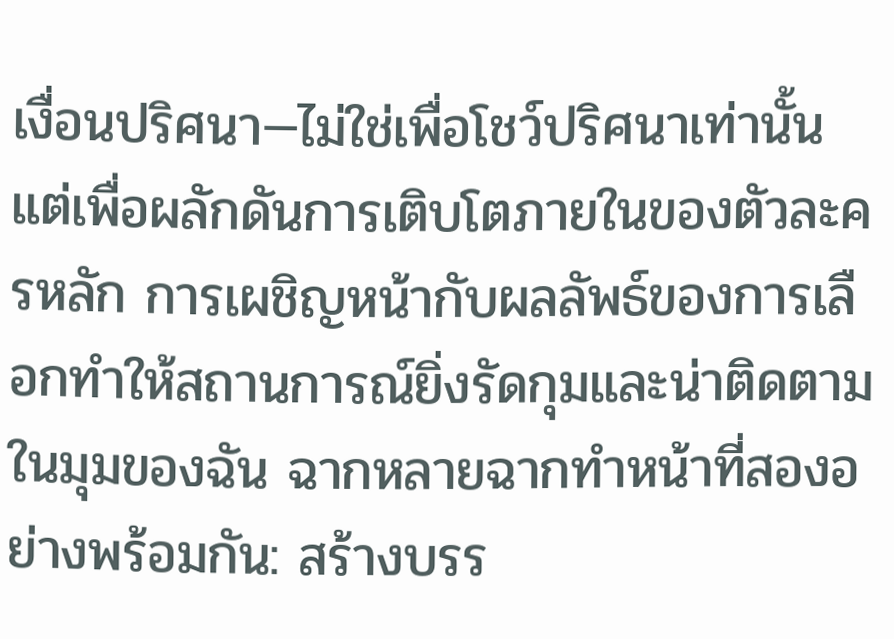เงื่อนปริศนา—ไม่ใช่เพื่อโชว์ปริศนาเท่านั้น แต่เพื่อผลักดันการเติบโตภายในของตัวละครหลัก การเผชิญหน้ากับผลลัพธ์ของการเลือกทำให้สถานการณ์ยิ่งรัดกุมและน่าติดตาม
ในมุมของฉัน ฉากหลายฉากทำหน้าที่สองอย่างพร้อมกัน: สร้างบรร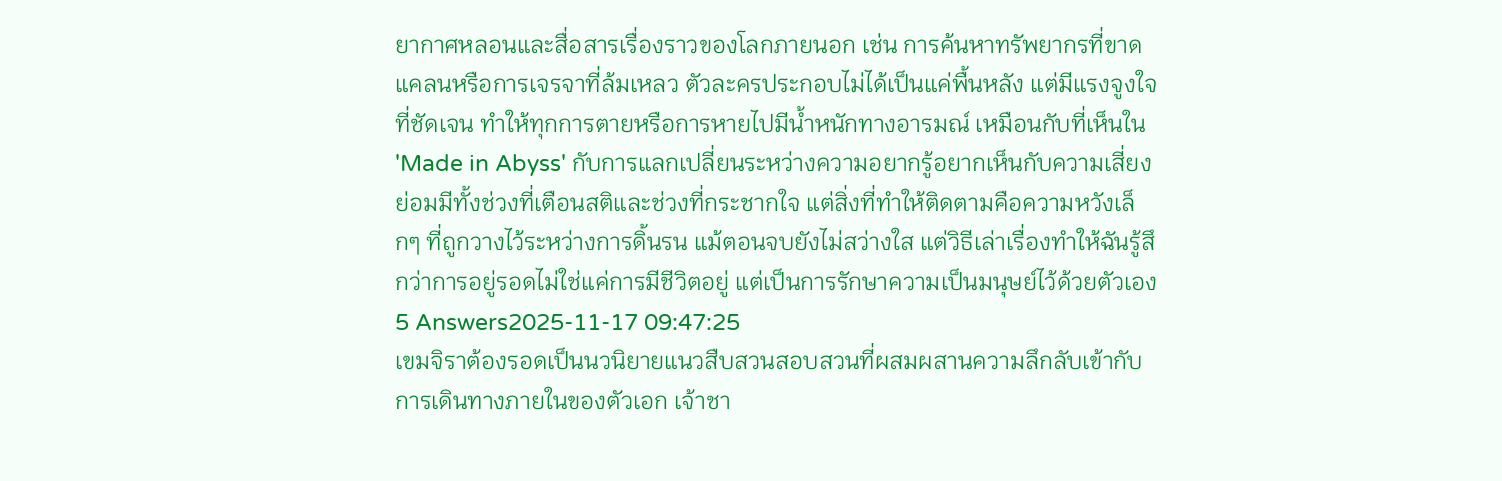ยากาศหลอนและสื่อสารเรื่องราวของโลกภายนอก เช่น การค้นหาทรัพยากรที่ขาดแคลนหรือการเจรจาที่ล้มเหลว ตัวละครประกอบไม่ได้เป็นแค่พื้นหลัง แต่มีแรงจูงใจที่ชัดเจน ทำให้ทุกการตายหรือการหายไปมีน้ำหนักทางอารมณ์ เหมือนกับที่เห็นใน 'Made in Abyss' กับการแลกเปลี่ยนระหว่างความอยากรู้อยากเห็นกับความเสี่ยง ย่อมมีทั้งช่วงที่เตือนสติและช่วงที่กระชากใจ แต่สิ่งที่ทำให้ติดตามคือความหวังเล็กๆ ที่ถูกวางไว้ระหว่างการดิ้นรน แม้ตอนจบยังไม่สว่างใส แต่วิธีเล่าเรื่องทำให้ฉันรู้สึกว่าการอยู่รอดไม่ใช่แค่การมีชีวิตอยู่ แต่เป็นการรักษาความเป็นมนุษย์ไว้ด้วยตัวเอง
5 Answers2025-11-17 09:47:25
เขมจิราต้องรอดเป็นนวนิยายแนวสืบสวนสอบสวนที่ผสมผสานความลึกลับเข้ากับการเดินทางภายในของตัวเอก เจ้าชา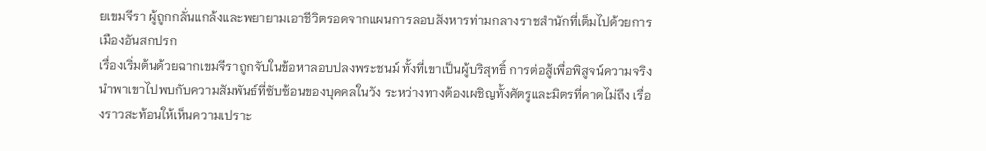ยเขมจีรา ผู้ถูกกลั่นแกล้งและพยายามเอาชีวิตรอดจากแผนการลอบสังหารท่ามกลางราชสำนักที่เต็มไปด้วยการเมืองอันสกปรก
เรื่องเริ่มต้นด้วยฉากเขมจีราถูกจับในข้อหาลอบปลงพระชนม์ ทั้งที่เขาเป็นผู้บริสุทธิ์ การต่อสู้เพื่อพิสูจน์ความจริงนำพาเขาไปพบกับความสัมพันธ์ที่ซับซ้อนของบุคคลในวัง ระหว่างทางต้องเผชิญทั้งศัตรูและมิตรที่คาดไม่ถึง เรื่องราวสะท้อนให้เห็นความเปราะ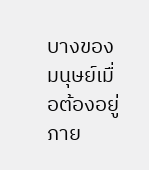บางของมนุษย์เมื่อต้องอยู่ภาย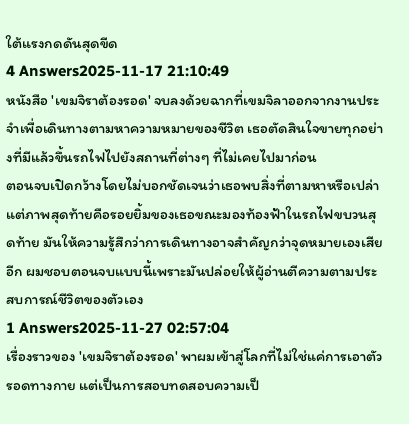ใต้แรงกดดันสุดขีด
4 Answers2025-11-17 21:10:49
หนังสือ 'เขมจิราต้องรอด' จบลงด้วยฉากที่เขมจิลาออกจากงานประจำเพื่อเดินทางตามหาความหมายของชีวิต เธอตัดสินใจขายทุกอย่างที่มีแล้วขึ้นรถไฟไปยังสถานที่ต่างๆ ที่ไม่เคยไปมาก่อน
ตอนจบเปิดกว้างโดยไม่บอกชัดเจนว่าเธอพบสิ่งที่ตามหาหรือเปล่า แต่ภาพสุดท้ายคือรอยยิ้มของเธอขณะมองท้องฟ้าในรถไฟขบวนสุดท้าย มันให้ความรู้สึกว่าการเดินทางอาจสำคัญกว่าจุดหมายเองเสียอีก ผมชอบตอนจบแบบนี้เพราะมันปล่อยให้ผู้อ่านตีความตามประสบการณ์ชีวิตของตัวเอง
1 Answers2025-11-27 02:57:04
เรื่องราวของ 'เขมจิราต้องรอด' พาผมเข้าสู่โลกที่ไม่ใช่แค่การเอาตัวรอดทางกาย แต่เป็นการสอบทดสอบความเป็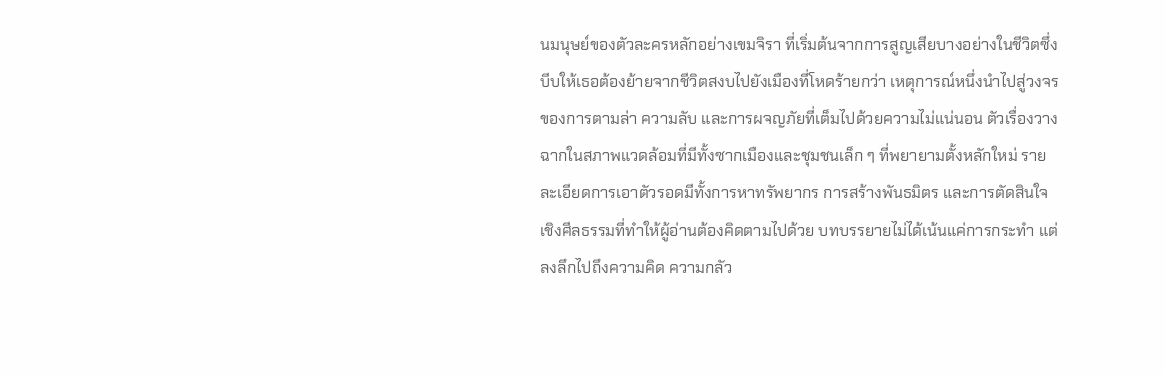นมนุษย์ของตัวละครหลักอย่างเขมจิรา ที่เริ่มต้นจากการสูญเสียบางอย่างในชีวิตซึ่งบีบให้เธอต้องย้ายจากชีวิตสงบไปยังเมืองที่โหดร้ายกว่า เหตุการณ์หนึ่งนำไปสู่วงจรของการตามล่า ความลับ และการผจญภัยที่เต็มไปด้วยความไม่แน่นอน ตัวเรื่องวางฉากในสภาพแวดล้อมที่มีทั้งซากเมืองและชุมชนเล็ก ๆ ที่พยายามตั้งหลักใหม่ รายละเอียดการเอาตัวรอดมีทั้งการหาทรัพยากร การสร้างพันธมิตร และการตัดสินใจเชิงศีลธรรมที่ทำให้ผู้อ่านต้องคิดตามไปด้วย บทบรรยายไม่ได้เน้นแค่การกระทำ แต่ลงลึกไปถึงความคิด ความกลัว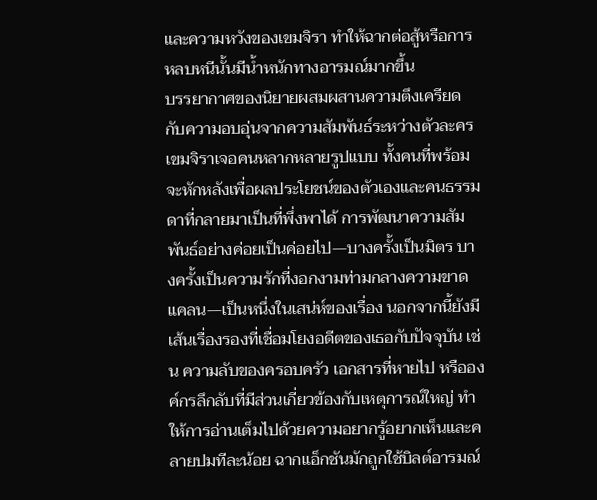และความหวังของเขมจิรา ทำให้ฉากต่อสู้หรือการหลบหนีนั้นมีน้ำหนักทางอารมณ์มากขึ้น
บรรยากาศของนิยายผสมผสานความตึงเครียดกับความอบอุ่นจากความสัมพันธ์ระหว่างตัวละคร เขมจิราเจอคนหลากหลายรูปแบบ ทั้งคนที่พร้อมจะหักหลังเพื่อผลประโยชน์ของตัวเองและคนธรรมดาที่กลายมาเป็นที่พึ่งพาได้ การพัฒนาความสัมพันธ์อย่างค่อยเป็นค่อยไป—บางครั้งเป็นมิตร บางครั้งเป็นความรักที่งอกงามท่ามกลางความขาดแคลน—เป็นหนึ่งในเสน่ห์ของเรื่อง นอกจากนี้ยังมีเส้นเรื่องรองที่เชื่อมโยงอดีตของเธอกับปัจจุบัน เช่น ความลับของครอบครัว เอกสารที่หายไป หรือองค์กรลึกลับที่มีส่วนเกี่ยวข้องกับเหตุการณ์ใหญ่ ทำให้การอ่านเต็มไปด้วยความอยากรู้อยากเห็นและคลายปมทีละน้อย ฉากแอ็กชันมักถูกใช้บิลต์อารมณ์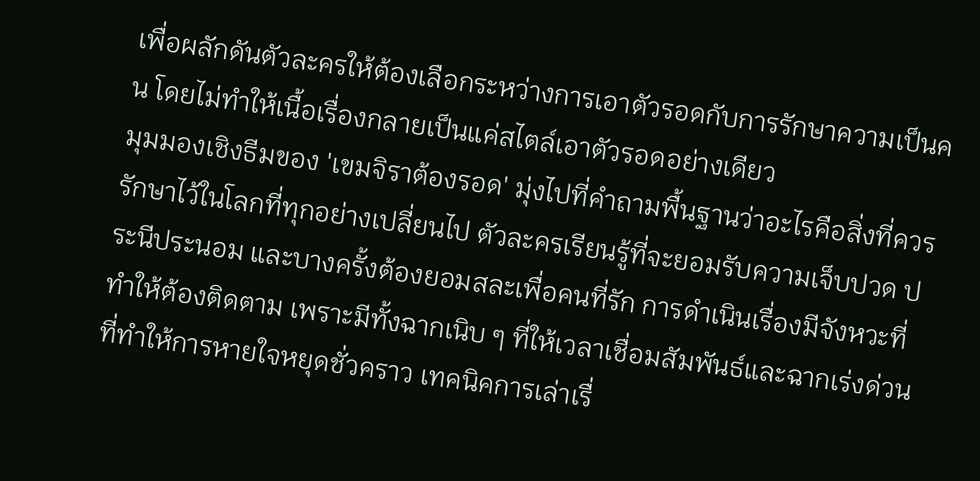เพื่อผลักดันตัวละครให้ต้องเลือกระหว่างการเอาตัวรอดกับการรักษาความเป็นคน โดยไม่ทำให้เนื้อเรื่องกลายเป็นแค่สไตล์เอาตัวรอดอย่างเดียว
มุมมองเชิงธีมของ 'เขมจิราต้องรอด' มุ่งไปที่คำถามพื้นฐานว่าอะไรคือสิ่งที่ควรรักษาไว้ในโลกที่ทุกอย่างเปลี่ยนไป ตัวละครเรียนรู้ที่จะยอมรับความเจ็บปวด ประนีประนอม และบางครั้งต้องยอมสละเพื่อคนที่รัก การดำเนินเรื่องมีจังหวะที่ทำให้ต้องติดตาม เพราะมีทั้งฉากเนิบ ๆ ที่ให้เวลาเชื่อมสัมพันธ์และฉากเร่งด่วนที่ทำให้การหายใจหยุดชั่วคราว เทคนิคการเล่าเรื่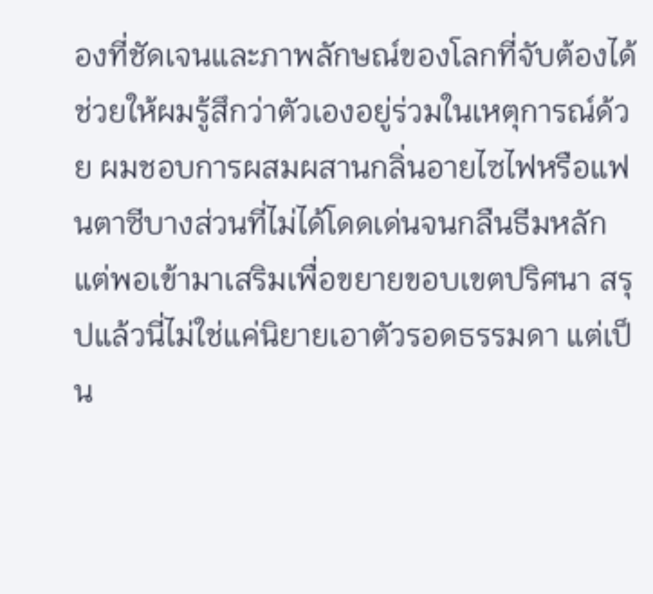องที่ชัดเจนและภาพลักษณ์ของโลกที่จับต้องได้ช่วยให้ผมรู้สึกว่าตัวเองอยู่ร่วมในเหตุการณ์ด้วย ผมชอบการผสมผสานกลิ่นอายไซไฟหรือแฟนตาซีบางส่วนที่ไม่ได้โดดเด่นจนกลืนธีมหลัก แต่พอเข้ามาเสริมเพื่อขยายขอบเขตปริศนา สรุปแล้วนี่ไม่ใช่แค่นิยายเอาตัวรอดธรรมดา แต่เป็น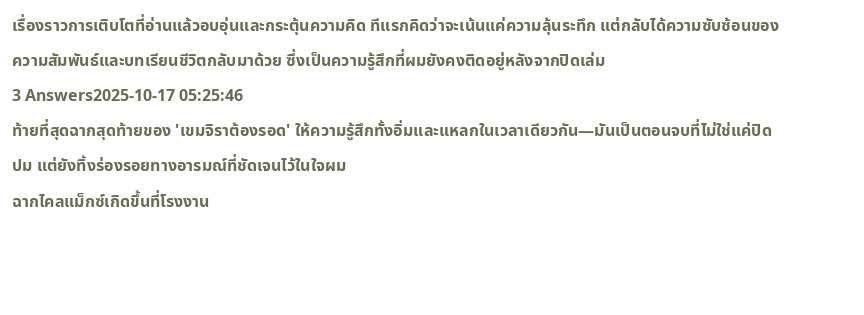เรื่องราวการเติบโตที่อ่านแล้วอบอุ่นและกระตุ้นความคิด ทีแรกคิดว่าจะเน้นแค่ความลุ้นระทึก แต่กลับได้ความซับซ้อนของความสัมพันธ์และบทเรียนชีวิตกลับมาด้วย ซึ่งเป็นความรู้สึกที่ผมยังคงติดอยู่หลังจากปิดเล่ม
3 Answers2025-10-17 05:25:46
ท้ายที่สุดฉากสุดท้ายของ 'เขมจิราต้องรอด' ให้ความรู้สึกทั้งอิ่มและแหลกในเวลาเดียวกัน—มันเป็นตอนจบที่ไม่ใช่แค่ปิดปม แต่ยังทิ้งร่องรอยทางอารมณ์ที่ชัดเจนไว้ในใจผม
ฉากไคลแม็กซ์เกิดขึ้นที่โรงงาน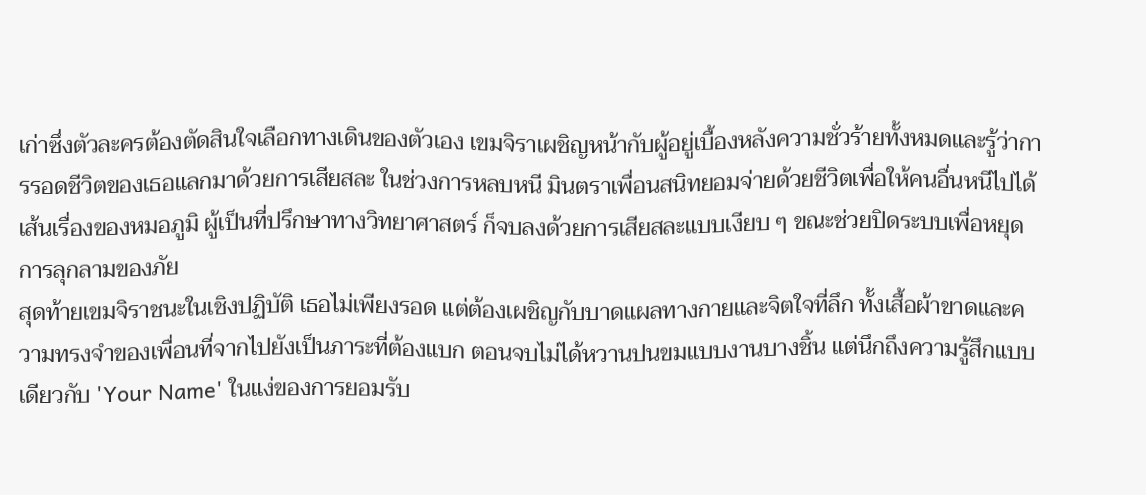เก่าซึ่งตัวละครต้องตัดสินใจเลือกทางเดินของตัวเอง เขมจิราเผชิญหน้ากับผู้อยู่เบื้องหลังความชั่วร้ายทั้งหมดและรู้ว่าการรอดชีวิตของเธอแลกมาด้วยการเสียสละ ในช่วงการหลบหนี มินตราเพื่อนสนิทยอมจ่ายด้วยชีวิตเพื่อให้คนอื่นหนีไปได้ เส้นเรื่องของหมอภูมิ ผู้เป็นที่ปรึกษาทางวิทยาศาสตร์ ก็จบลงด้วยการเสียสละแบบเงียบ ๆ ขณะช่วยปิดระบบเพื่อหยุดการลุกลามของภัย
สุดท้ายเขมจิราชนะในเชิงปฏิบัติ เธอไม่เพียงรอด แต่ต้องเผชิญกับบาดแผลทางกายและจิตใจที่ลึก ทั้งเสื้อผ้าขาดและความทรงจำของเพื่อนที่จากไปยังเป็นภาระที่ต้องแบก ตอนจบไม่ได้หวานปนขมแบบงานบางชิ้น แต่นึกถึงความรู้สึกแบบเดียวกับ 'Your Name' ในแง่ของการยอมรับ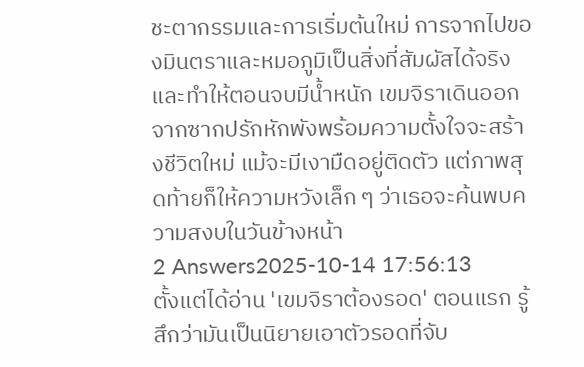ชะตากรรมและการเริ่มต้นใหม่ การจากไปของมินตราและหมอภูมิเป็นสิ่งที่สัมผัสได้จริงและทำให้ตอนจบมีน้ำหนัก เขมจิราเดินออกจากซากปรักหักพังพร้อมความตั้งใจจะสร้างชีวิตใหม่ แม้จะมีเงามืดอยู่ติดตัว แต่ภาพสุดท้ายก็ให้ความหวังเล็ก ๆ ว่าเธอจะค้นพบความสงบในวันข้างหน้า
2 Answers2025-10-14 17:56:13
ตั้งแต่ได้อ่าน 'เขมจิราต้องรอด' ตอนแรก รู้สึกว่ามันเป็นนิยายเอาตัวรอดที่จับ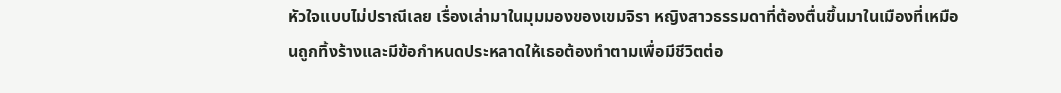หัวใจแบบไม่ปราณีเลย เรื่องเล่ามาในมุมมองของเขมจิรา หญิงสาวธรรมดาที่ต้องตื่นขึ้นมาในเมืองที่เหมือนถูกทิ้งร้างและมีข้อกำหนดประหลาดให้เธอต้องทำตามเพื่อมีชีวิตต่อ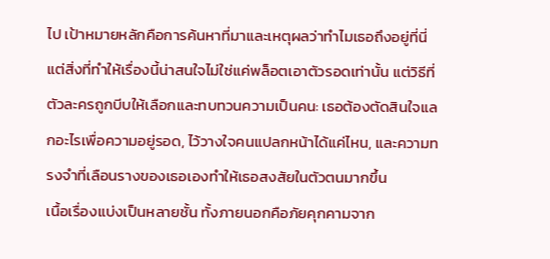ไป เป้าหมายหลักคือการค้นหาที่มาและเหตุผลว่าทำไมเธอถึงอยู่ที่นี่ แต่สิ่งที่ทำให้เรื่องนี้น่าสนใจไม่ใช่แค่พล็อตเอาตัวรอดเท่านั้น แต่วิธีที่ตัวละครถูกบีบให้เลือกและทบทวนความเป็นคน: เธอต้องตัดสินใจแลกอะไรเพื่อความอยู่รอด, ไว้วางใจคนแปลกหน้าได้แค่ไหน, และความทรงจำที่เลือนรางของเธอเองทำให้เธอสงสัยในตัวตนมากขึ้น
เนื้อเรื่องแบ่งเป็นหลายชั้น ทั้งภายนอกคือภัยคุกคามจาก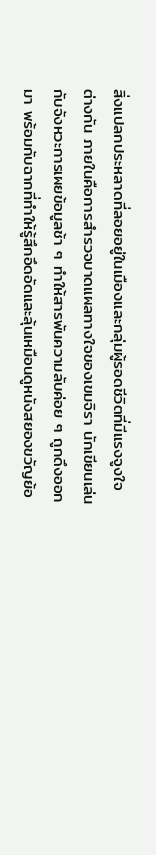สิ่งแปลกประหลาดที่ลอยอยู่ในเมืองและกลุ่มผู้รอดชีวิตที่มีแรงจูงใจต่างกัน ภายในคือการสำรวจบาดแผลทางใจของเขมจิรา นักเขียนเล่นกับจังหวะการเผยข้อมูลช้า ๆ ทำให้สารพันความลับค่อย ๆ ถูกดึงออกมา พร้อมกับฉากที่ทำให้รู้สึกอึดอัดและลุ้นเหมือนดูหนังสยองขวัญย้อ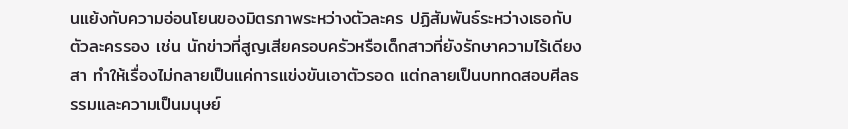นแย้งกับความอ่อนโยนของมิตรภาพระหว่างตัวละคร ปฏิสัมพันธ์ระหว่างเธอกับตัวละครรอง เช่น นักข่าวที่สูญเสียครอบครัวหรือเด็กสาวที่ยังรักษาความไร้เดียงสา ทำให้เรื่องไม่กลายเป็นแค่การแข่งขันเอาตัวรอด แต่กลายเป็นบททดสอบศีลธรรมและความเป็นมนุษย์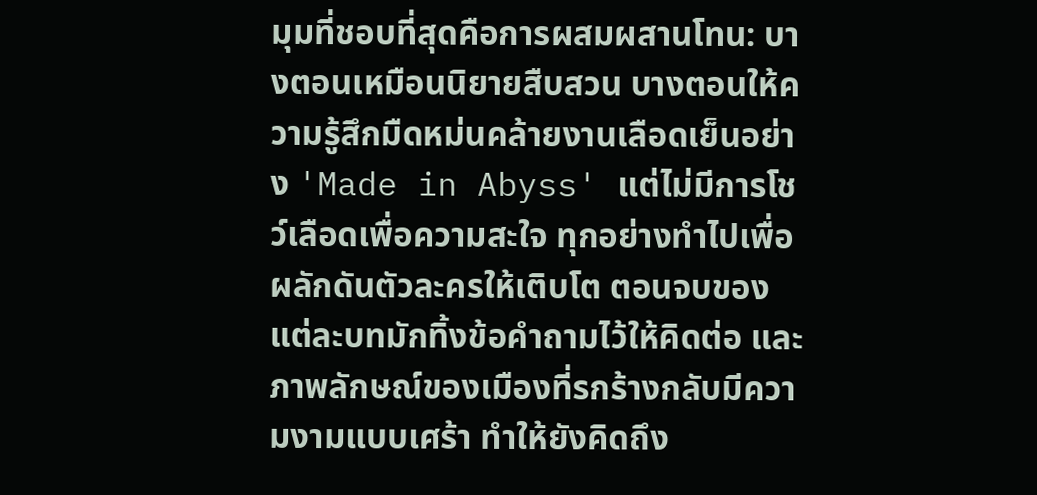มุมที่ชอบที่สุดคือการผสมผสานโทน: บางตอนเหมือนนิยายสืบสวน บางตอนให้ความรู้สึกมืดหม่นคล้ายงานเลือดเย็นอย่าง 'Made in Abyss' แต่ไม่มีการโชว์เลือดเพื่อความสะใจ ทุกอย่างทำไปเพื่อผลักดันตัวละครให้เติบโต ตอนจบของแต่ละบทมักทิ้งข้อคำถามไว้ให้คิดต่อ และภาพลักษณ์ของเมืองที่รกร้างกลับมีความงามแบบเศร้า ทำให้ยังคิดถึง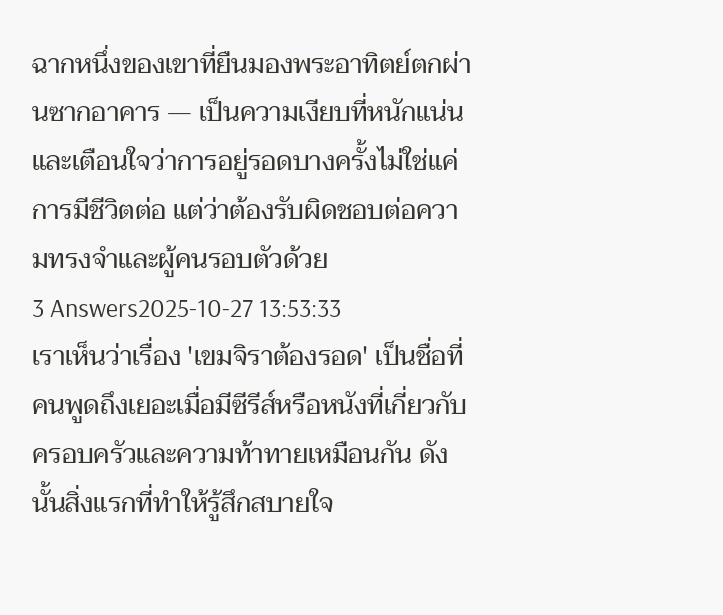ฉากหนึ่งของเขาที่ยืนมองพระอาทิตย์ตกผ่านซากอาคาร — เป็นความเงียบที่หนักแน่นและเตือนใจว่าการอยู่รอดบางครั้งไม่ใช่แค่การมีชีวิตต่อ แต่ว่าต้องรับผิดชอบต่อความทรงจำและผู้คนรอบตัวด้วย
3 Answers2025-10-27 13:53:33
เราเห็นว่าเรื่อง 'เขมจิราต้องรอด' เป็นชื่อที่คนพูดถึงเยอะเมื่อมีซีรีส์หรือหนังที่เกี่ยวกับครอบครัวและความท้าทายเหมือนกัน ดังนั้นสิ่งแรกที่ทำให้รู้สึกสบายใจ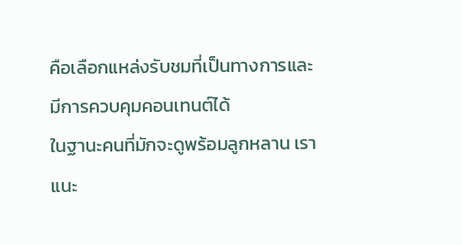คือเลือกแหล่งรับชมที่เป็นทางการและมีการควบคุมคอนเทนต์ได้
ในฐานะคนที่มักจะดูพร้อมลูกหลาน เราแนะ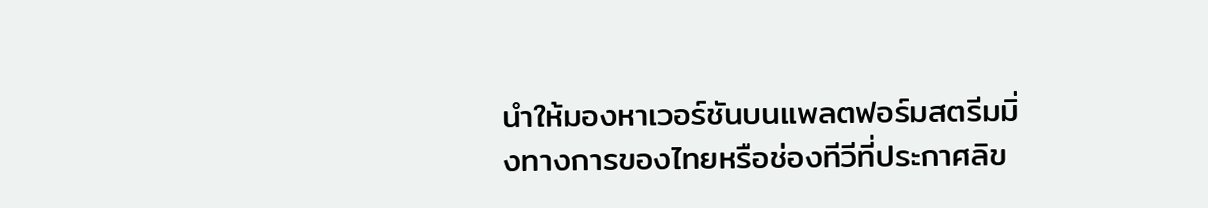นำให้มองหาเวอร์ชันบนแพลตฟอร์มสตรีมมิ่งทางการของไทยหรือช่องทีวีที่ประกาศลิข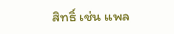สิทธิ์ เช่น แพล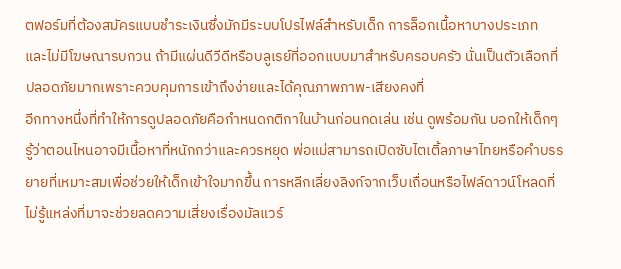ตฟอร์มที่ต้องสมัครแบบชำระเงินซึ่งมักมีระบบโปรไฟล์สำหรับเด็ก การล็อกเนื้อหาบางประเภท และไม่มีโฆษณารบกวน ถ้ามีแผ่นดีวีดีหรือบลูเรย์ที่ออกแบบมาสำหรับครอบครัว นั่นเป็นตัวเลือกที่ปลอดภัยมากเพราะควบคุมการเข้าถึงง่ายและได้คุณภาพภาพ-เสียงคงที่
อีกทางหนึ่งที่ทำให้การดูปลอดภัยคือกำหนดกติกาในบ้านก่อนกดเล่น เช่น ดูพร้อมกัน บอกให้เด็กๆ รู้ว่าตอนไหนอาจมีเนื้อหาที่หนักกว่าและควรหยุด พ่อแม่สามารถเปิดซับไตเติ้ลภาษาไทยหรือคำบรรยายที่เหมาะสมเพื่อช่วยให้เด็กเข้าใจมากขึ้น การหลีกเลี่ยงลิงก์จากเว็บเถื่อนหรือไฟล์ดาวน์โหลดที่ไม่รู้แหล่งที่มาจะช่วยลดความเสี่ยงเรื่องมัลแวร์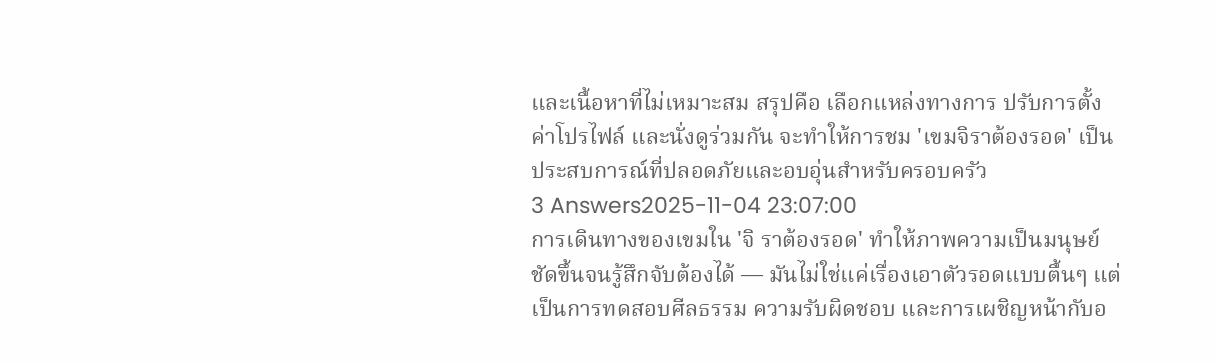และเนื้อหาที่ไม่เหมาะสม สรุปคือ เลือกแหล่งทางการ ปรับการตั้งค่าโปรไฟล์ และนั่งดูร่วมกัน จะทำให้การชม 'เขมจิราต้องรอด' เป็นประสบการณ์ที่ปลอดภัยและอบอุ่นสำหรับครอบครัว
3 Answers2025-11-04 23:07:00
การเดินทางของเขมใน 'จิ ราต้องรอด' ทำให้ภาพความเป็นมนุษย์ชัดขึ้นจนรู้สึกจับต้องได้ — มันไม่ใช่แค่เรื่องเอาตัวรอดแบบตื้นๆ แต่เป็นการทดสอบศีลธรรม ความรับผิดชอบ และการเผชิญหน้ากับอ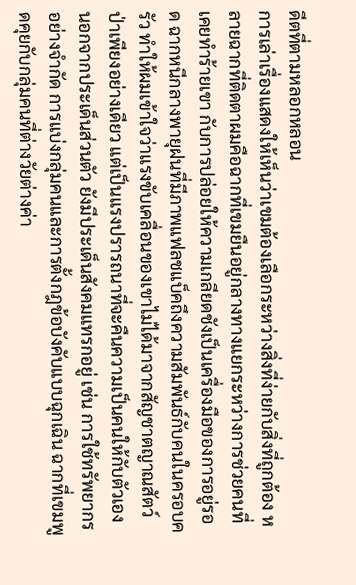ดีตที่ตามหลอกหลอน
การเล่าเรื่องแสดงให้เห็นว่าเขมต้องเลือกระหว่างสิ่งที่ง่ายกับสิ่งที่ถูกต้อง หลายฉากที่ติดตาผมคือฉากที่เขมยืนอยู่กลางทางแยกระหว่างการช่วยคนที่เคยทำร้ายเขา กับการปล่อยให้ความเกลียดชังเป็นเครื่องมือของการอยู่รอด ฉากหนีกลางพายุฝนที่มีภาพแฟลชแบ็คถึงความสัมพันธ์กับคนในครอบครัว ทำให้ผมเข้าใจว่าแรงขับเคลื่อนของเขาไม่ได้มาจากสัญชาตญาณสัตว์ป่าเพียงอย่างเดียว แต่เป็นแรงปรารถนาที่จะคืนความเป็นคนให้กับตัวเอง
นอกจากประเด็นส่วนตัว ยังมีประเด็นสังคมแทรกอยู่ เช่น การใช้ทรัพยากรอย่างจำกัด การแบ่งกลุ่มคนและการตั้งกฎข้อบังคับแบบฉุกเฉิน ฉากที่เขมพูดคุยกับกลุ่มคนที่ต่างวัยต่างค่า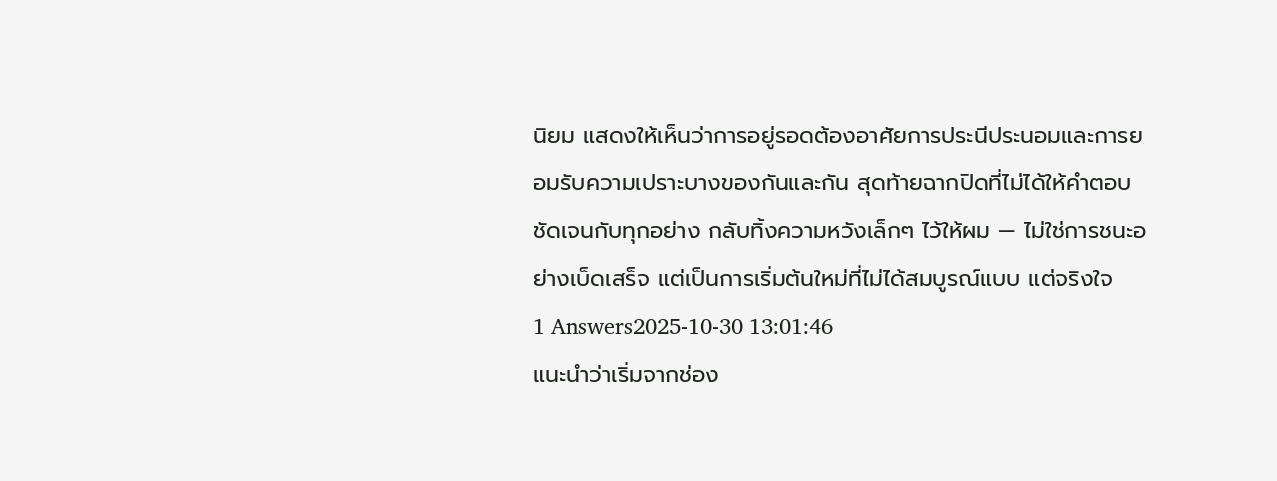นิยม แสดงให้เห็นว่าการอยู่รอดต้องอาศัยการประนีประนอมและการยอมรับความเปราะบางของกันและกัน สุดท้ายฉากปิดที่ไม่ได้ให้คำตอบชัดเจนกับทุกอย่าง กลับทิ้งความหวังเล็กๆ ไว้ให้ผม — ไม่ใช่การชนะอย่างเบ็ดเสร็จ แต่เป็นการเริ่มต้นใหม่ที่ไม่ได้สมบูรณ์แบบ แต่จริงใจ
1 Answers2025-10-30 13:01:46
แนะนำว่าเริ่มจากช่อง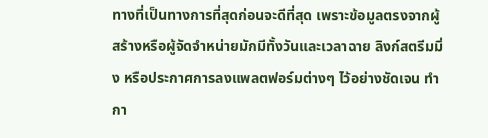ทางที่เป็นทางการที่สุดก่อนจะดีที่สุด เพราะข้อมูลตรงจากผู้สร้างหรือผู้จัดจำหน่ายมักมีทั้งวันและเวลาฉาย ลิงก์สตรีมมิ่ง หรือประกาศการลงแพลตฟอร์มต่างๆ ไว้อย่างชัดเจน ทำกา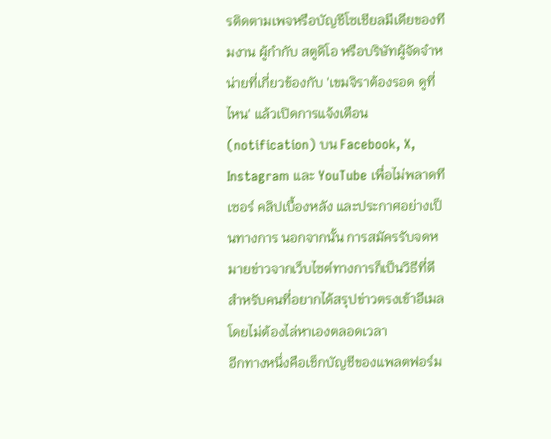รติดตามเพจหรือบัญชีโซเชียลมีเดียของทีมงาน ผู้กำกับ สตูดิโอ หรือบริษัทผู้จัดจำหน่ายที่เกี่ยวข้องกับ 'เขมจิราต้องรอด ดูที่ไหน' แล้วเปิดการแจ้งเตือน (notification) บน Facebook, X, Instagram และ YouTube เพื่อไม่พลาดทีเซอร์ คลิปเบื้องหลัง และประกาศอย่างเป็นทางการ นอกจากนั้น การสมัครรับจดหมายข่าวจากเว็บไซต์ทางการก็เป็นวิธีที่ดีสำหรับคนที่อยากได้สรุปข่าวตรงเข้าอีเมลโดยไม่ต้องไล่หาเองตลอดเวลา
อีกทางหนึ่งคือเช็กบัญชีของแพลตฟอร์ม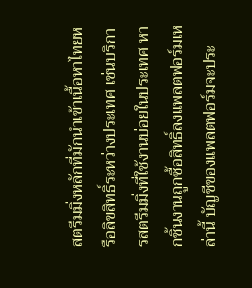สตรีมมิ่งหลักที่มักนำเข้าเนื้อหาไทยหรือลิขสิทธิ์ระหว่างประเทศ เช่นบริการสตรีมมิ่งที่ใช้งานบ่อยในประเทศ หากชิ้นงานถูกซื้อสิทธิ์ลงแพลตฟอร์มเหล่านี้ บัญชีของแพลตฟอร์มจะประ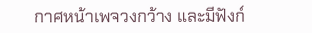กาศหน้าเพจวงกว้าง และมีฟังก์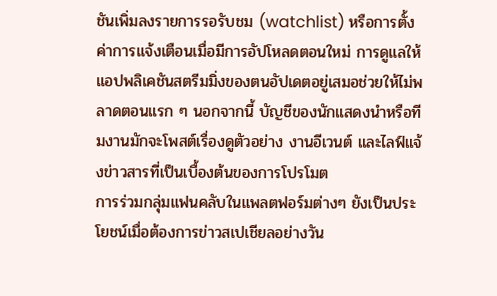ชันเพิ่มลงรายการรอรับชม (watchlist) หรือการตั้งค่าการแจ้งเตือนเมื่อมีการอัปโหลดตอนใหม่ การดูแลให้แอปพลิเคชันสตรีมมิ่งของตนอัปเดตอยู่เสมอช่วยให้ไม่พลาดตอนแรก ๆ นอกจากนี้ บัญชีของนักแสดงนำหรือทีมงานมักจะโพสต์เรื่องดูตัวอย่าง งานอีเวนต์ และไลฟ์แจ้งข่าวสารที่เป็นเบื้องต้นของการโปรโมต
การร่วมกลุ่มแฟนคลับในแพลตฟอร์มต่างๆ ยังเป็นประโยชน์เมื่อต้องการข่าวสเปเชียลอย่างวัน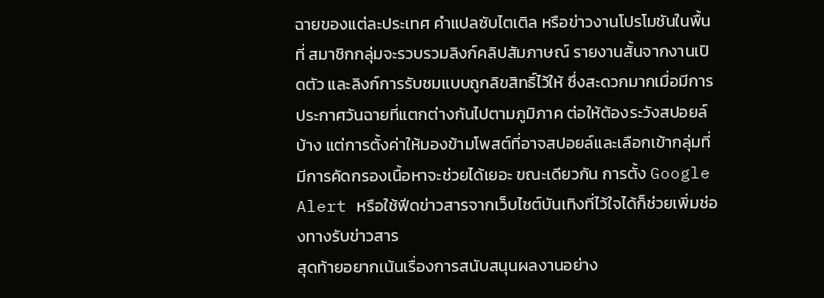ฉายของแต่ละประเทศ คำแปลซับไตเติล หรือข่าวงานโปรโมชันในพื้นที่ สมาชิกกลุ่มจะรวบรวมลิงก์คลิปสัมภาษณ์ รายงานสั้นจากงานเปิดตัว และลิงก์การรับชมแบบถูกลิขสิทธิ์ไว้ให้ ซึ่งสะดวกมากเมื่อมีการประกาศวันฉายที่แตกต่างกันไปตามภูมิภาค ต่อให้ต้องระวังสปอยล์บ้าง แต่การตั้งค่าให้มองข้ามโพสต์ที่อาจสปอยล์และเลือกเข้ากลุ่มที่มีการคัดกรองเนื้อหาจะช่วยได้เยอะ ขณะเดียวกัน การตั้ง Google Alert หรือใช้ฟีดข่าวสารจากเว็บไซต์บันเทิงที่ไว้ใจได้ก็ช่วยเพิ่มช่องทางรับข่าวสาร
สุดท้ายอยากเน้นเรื่องการสนับสนุนผลงานอย่าง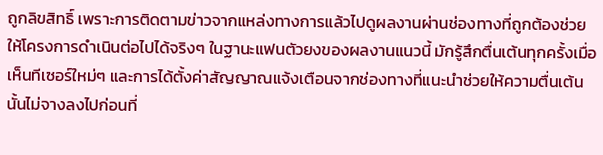ถูกลิขสิทธิ์ เพราะการติดตามข่าวจากแหล่งทางการแล้วไปดูผลงานผ่านช่องทางที่ถูกต้องช่วยให้โครงการดำเนินต่อไปได้จริงๆ ในฐานะแฟนตัวยงของผลงานแนวนี้ มักรู้สึกตื่นเต้นทุกครั้งเมื่อเห็นทีเซอร์ใหม่ๆ และการได้ตั้งค่าสัญญาณแจ้งเตือนจากช่องทางที่แนะนำช่วยให้ความตื่นเต้นนั้นไม่จางลงไปก่อนที่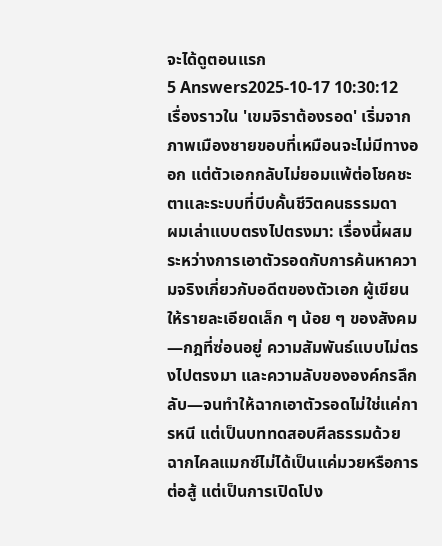จะได้ดูตอนแรก
5 Answers2025-10-17 10:30:12
เรื่องราวใน 'เขมจิราต้องรอด' เริ่มจากภาพเมืองชายขอบที่เหมือนจะไม่มีทางออก แต่ตัวเอกกลับไม่ยอมแพ้ต่อโชคชะตาและระบบที่บีบคั้นชีวิตคนธรรมดา
ผมเล่าแบบตรงไปตรงมา: เรื่องนี้ผสมระหว่างการเอาตัวรอดกับการค้นหาความจริงเกี่ยวกับอดีตของตัวเอก ผู้เขียนให้รายละเอียดเล็ก ๆ น้อย ๆ ของสังคม—กฎที่ซ่อนอยู่ ความสัมพันธ์แบบไม่ตรงไปตรงมา และความลับขององค์กรลึกลับ—จนทำให้ฉากเอาตัวรอดไม่ใช่แค่การหนี แต่เป็นบททดสอบศีลธรรมด้วย
ฉากไคลแมกซ์ไม่ได้เป็นแค่มวยหรือการต่อสู้ แต่เป็นการเปิดโปง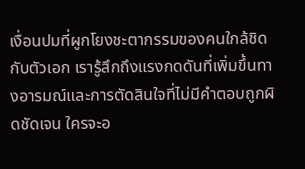เงื่อนปมที่ผูกโยงชะตากรรมของคนใกล้ชิดกับตัวเอก เรารู้สึกถึงแรงกดดันที่เพิ่มขึ้นทางอารมณ์และการตัดสินใจที่ไม่มีคำตอบถูกผิดชัดเจน ใครจะอ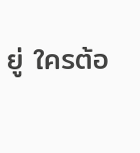ยู่ ใครต้อ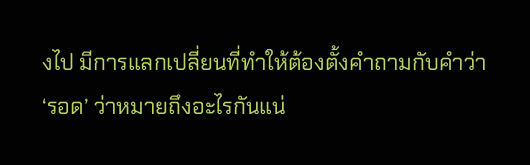งไป มีการแลกเปลี่ยนที่ทำให้ต้องตั้งคำถามกับคำว่า ‘รอด’ ว่าหมายถึงอะไรกันแน่